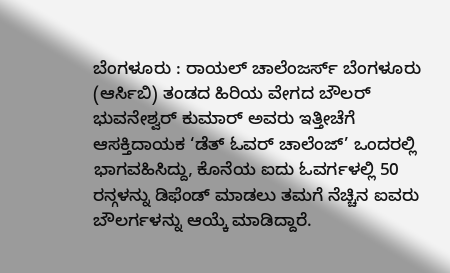ಬೆಂಗಳೂರು : ರಾಯಲ್ ಚಾಲೆಂಜರ್ಸ್ ಬೆಂಗಳೂರು (ಆರ್ಸಿಬಿ) ತಂಡದ ಹಿರಿಯ ವೇಗದ ಬೌಲರ್ ಭುವನೇಶ್ವರ್ ಕುಮಾರ್ ಅವರು ಇತ್ತೀಚೆಗೆ ಆಸಕ್ತಿದಾಯಕ ‘ಡೆತ್ ಓವರ್ ಚಾಲೆಂಜ್’ ಒಂದರಲ್ಲಿ ಭಾಗವಹಿಸಿದ್ದು, ಕೊನೆಯ ಐದು ಓವರ್ಗಳಲ್ಲಿ 50 ರನ್ಗಳನ್ನು ಡಿಫೆಂಡ್ ಮಾಡಲು ತಮಗೆ ನೆಚ್ಚಿನ ಐವರು ಬೌಲರ್ಗಳನ್ನು ಆಯ್ಕೆ ಮಾಡಿದ್ದಾರೆ.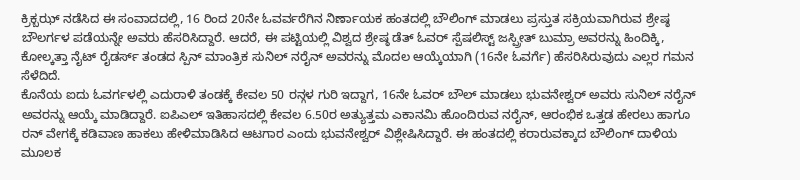ಕ್ರಿಕ್ಬಝ್ ನಡೆಸಿದ ಈ ಸಂವಾದದಲ್ಲಿ, 16 ರಿಂದ 20ನೇ ಓವರ್ವರೆಗಿನ ನಿರ್ಣಾಯಕ ಹಂತದಲ್ಲಿ ಬೌಲಿಂಗ್ ಮಾಡಲು ಪ್ರಸ್ತುತ ಸಕ್ರಿಯವಾಗಿರುವ ಶ್ರೇಷ್ಠ ಬೌಲರ್ಗಳ ಪಡೆಯನ್ನೇ ಅವರು ಹೆಸರಿಸಿದ್ದಾರೆ. ಆದರೆ, ಈ ಪಟ್ಟಿಯಲ್ಲಿ ವಿಶ್ವದ ಶ್ರೇಷ್ಠ ಡೆತ್ ಓವರ್ ಸ್ಪೆಷಲಿಸ್ಟ್ ಜಸ್ಪ್ರೀತ್ ಬುಮ್ರಾ ಅವರನ್ನು ಹಿಂದಿಕ್ಕಿ, ಕೋಲ್ಕತ್ತಾ ನೈಟ್ ರೈಡರ್ಸ್ ತಂಡದ ಸ್ಪಿನ್ ಮಾಂತ್ರಿಕ ಸುನಿಲ್ ನರೈನ್ ಅವರನ್ನು ಮೊದಲ ಆಯ್ಕೆಯಾಗಿ (16ನೇ ಓವರ್ಗೆ) ಹೆಸರಿಸಿರುವುದು ಎಲ್ಲರ ಗಮನ ಸೆಳೆದಿದೆ.
ಕೊನೆಯ ಐದು ಓವರ್ಗಳಲ್ಲಿ ಎದುರಾಳಿ ತಂಡಕ್ಕೆ ಕೇವಲ 50 ರನ್ಗಳ ಗುರಿ ಇದ್ದಾಗ, 16ನೇ ಓವರ್ ಬೌಲ್ ಮಾಡಲು ಭುವನೇಶ್ವರ್ ಅವರು ಸುನಿಲ್ ನರೈನ್ ಅವರನ್ನು ಆಯ್ಕೆ ಮಾಡಿದ್ದಾರೆ. ಐಪಿಎಲ್ ಇತಿಹಾಸದಲ್ಲಿ ಕೇವಲ 6.50ರ ಅತ್ಯುತ್ತಮ ಎಕಾನಮಿ ಹೊಂದಿರುವ ನರೈನ್, ಆರಂಭಿಕ ಒತ್ತಡ ಹೇರಲು ಹಾಗೂ ರನ್ ವೇಗಕ್ಕೆ ಕಡಿವಾಣ ಹಾಕಲು ಹೇಳಿಮಾಡಿಸಿದ ಆಟಗಾರ ಎಂದು ಭುವನೇಶ್ವರ್ ವಿಶ್ಲೇಷಿಸಿದ್ದಾರೆ. ಈ ಹಂತದಲ್ಲಿ ಕರಾರುವಕ್ಕಾದ ಬೌಲಿಂಗ್ ದಾಳಿಯ ಮೂಲಕ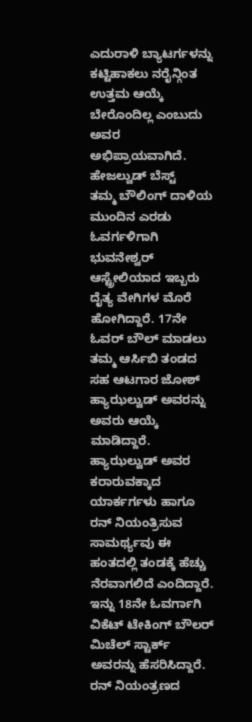ಎದುರಾಳಿ ಬ್ಯಾಟರ್ಗಳನ್ನು ಕಟ್ಟಿಹಾಕಲು ನರೈನ್ಗಿಂತ ಉತ್ತಮ ಆಯ್ಕೆ ಬೇರೊಂದಿಲ್ಲ ಎಂಬುದು ಅವರ ಅಭಿಪ್ರಾಯವಾಗಿದೆ.
ಹೇಜಲ್ವುಡ್ ಬೆಸ್ಟ್
ತಮ್ಮ ಬೌಲಿಂಗ್ ದಾಳಿಯ ಮುಂದಿನ ಎರಡು ಓವರ್ಗಳಿಗಾಗಿ ಭುವನೇಶ್ವರ್ ಆಸ್ಟ್ರೇಲಿಯಾದ ಇಬ್ಬರು ದೈತ್ಯ ವೇಗಿಗಳ ಮೊರೆ ಹೋಗಿದ್ದಾರೆ. 17ನೇ ಓವರ್ ಬೌಲ್ ಮಾಡಲು ತಮ್ಮ ಆರ್ಸಿಬಿ ತಂಡದ ಸಹ ಆಟಗಾರ ಜೋಶ್ ಹ್ಯಾಝಲ್ವುಡ್ ಅವರನ್ನು ಅವರು ಆಯ್ಕೆ ಮಾಡಿದ್ದಾರೆ. ಹ್ಯಾಝಲ್ವುಡ್ ಅವರ ಕರಾರುವಕ್ಕಾದ ಯಾರ್ಕರ್ಗಳು ಹಾಗೂ ರನ್ ನಿಯಂತ್ರಿಸುವ ಸಾಮರ್ಥ್ಯವು ಈ ಹಂತದಲ್ಲಿ ತಂಡಕ್ಕೆ ಹೆಚ್ಚು ನೆರವಾಗಲಿದೆ ಎಂದಿದ್ದಾರೆ. ಇನ್ನು 18ನೇ ಓವರ್ಗಾಗಿ ವಿಕೆಟ್ ಟೇಕಿಂಗ್ ಬೌಲರ್ ಮಿಚೆಲ್ ಸ್ಟಾರ್ಕ್ ಅವರನ್ನು ಹೆಸರಿಸಿದ್ದಾರೆ. ರನ್ ನಿಯಂತ್ರಣದ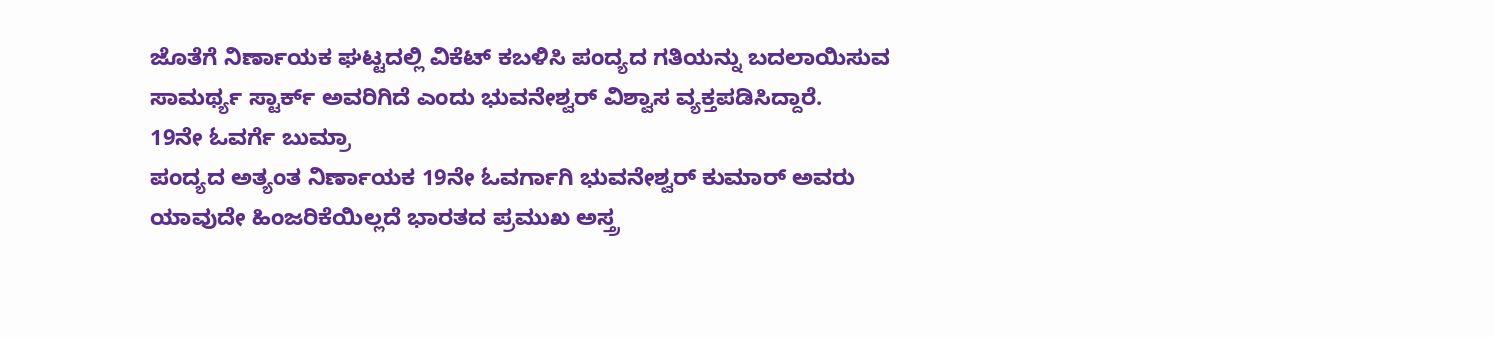ಜೊತೆಗೆ ನಿರ್ಣಾಯಕ ಘಟ್ಟದಲ್ಲಿ ವಿಕೆಟ್ ಕಬಳಿಸಿ ಪಂದ್ಯದ ಗತಿಯನ್ನು ಬದಲಾಯಿಸುವ ಸಾಮರ್ಥ್ಯ ಸ್ಟಾರ್ಕ್ ಅವರಿಗಿದೆ ಎಂದು ಭುವನೇಶ್ವರ್ ವಿಶ್ವಾಸ ವ್ಯಕ್ತಪಡಿಸಿದ್ದಾರೆ.
19ನೇ ಓವರ್ಗೆ ಬುಮ್ರಾ
ಪಂದ್ಯದ ಅತ್ಯಂತ ನಿರ್ಣಾಯಕ 19ನೇ ಓವರ್ಗಾಗಿ ಭುವನೇಶ್ವರ್ ಕುಮಾರ್ ಅವರು ಯಾವುದೇ ಹಿಂಜರಿಕೆಯಿಲ್ಲದೆ ಭಾರತದ ಪ್ರಮುಖ ಅಸ್ತ್ರ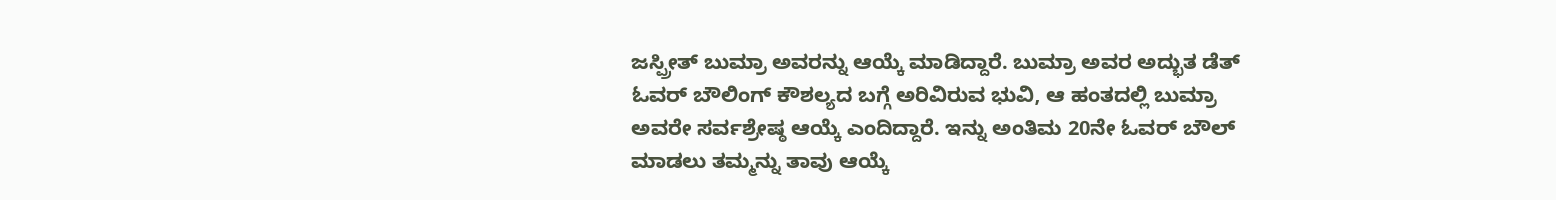ಜಸ್ಪ್ರೀತ್ ಬುಮ್ರಾ ಅವರನ್ನು ಆಯ್ಕೆ ಮಾಡಿದ್ದಾರೆ. ಬುಮ್ರಾ ಅವರ ಅದ್ಭುತ ಡೆತ್ ಓವರ್ ಬೌಲಿಂಗ್ ಕೌಶಲ್ಯದ ಬಗ್ಗೆ ಅರಿವಿರುವ ಭುವಿ, ಆ ಹಂತದಲ್ಲಿ ಬುಮ್ರಾ ಅವರೇ ಸರ್ವಶ್ರೇಷ್ಠ ಆಯ್ಕೆ ಎಂದಿದ್ದಾರೆ. ಇನ್ನು ಅಂತಿಮ 20ನೇ ಓವರ್ ಬೌಲ್ ಮಾಡಲು ತಮ್ಮನ್ನು ತಾವು ಆಯ್ಕೆ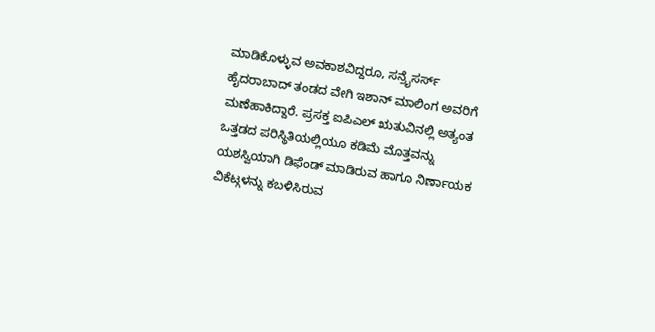ಮಾಡಿಕೊಳ್ಳುವ ಅವಕಾಶವಿದ್ದರೂ, ಸನ್ರೈಸರ್ಸ್ ಹೈದರಾಬಾದ್ ತಂಡದ ವೇಗಿ ಇಶಾನ್ ಮಾಲಿಂಗ ಅವರಿಗೆ ಮಣೆಹಾಕಿದ್ದಾರೆ. ಪ್ರಸಕ್ತ ಐಪಿಎಲ್ ಋತುವಿನಲ್ಲಿ ಅತ್ಯಂತ ಒತ್ತಡದ ಪರಿಸ್ಥಿತಿಯಲ್ಲಿಯೂ ಕಡಿಮೆ ಮೊತ್ತವನ್ನು ಯಶಸ್ವಿಯಾಗಿ ಡಿಫೆಂಡ್ ಮಾಡಿರುವ ಹಾಗೂ ನಿರ್ಣಾಯಕ ವಿಕೆಟ್ಗಳನ್ನು ಕಬಳಿಸಿರುವ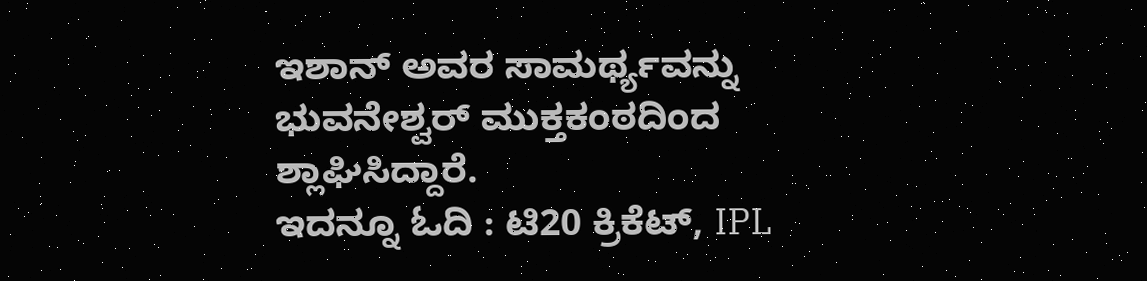ಇಶಾನ್ ಅವರ ಸಾಮರ್ಥ್ಯವನ್ನು ಭುವನೇಶ್ವರ್ ಮುಕ್ತಕಂಠದಿಂದ ಶ್ಲಾಘಿಸಿದ್ದಾರೆ.
ಇದನ್ನೂ ಓದಿ : ಟಿ20 ಕ್ರಿಕೆಟ್, IPL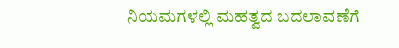ನಿಯಮಗಳಲ್ಲಿ ಮಹತ್ವದ ಬದಲಾವಣೆಗೆ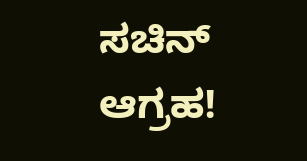ಸಚಿನ್ ಆಗ್ರಹ!